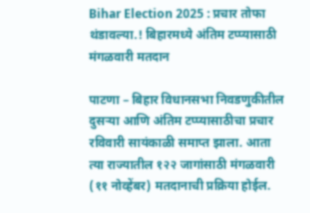Bihar Election 2025 : प्रचार तोफा थंडावल्या.! बिहारमध्ये अंतिम टप्प्यासाठी मंगळवारी मतदान

पाटणा – बिहार विधानसभा निवडणुकीतील दुसऱ्या आणि अंतिम टप्प्यासाठीचा प्रचार रविवारी सायंकाळी समाप्त झाला. आता त्या राज्यातील १२२ जागांसाठी मंगळवारी (११ नोव्हेंबर) मतदानाची प्रक्रिया होईल.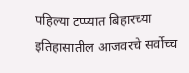पहिल्या टप्प्यात बिहारच्या इतिहासातील आजवरचे सर्वोच्च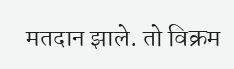मतदान झाले. तो विक्रम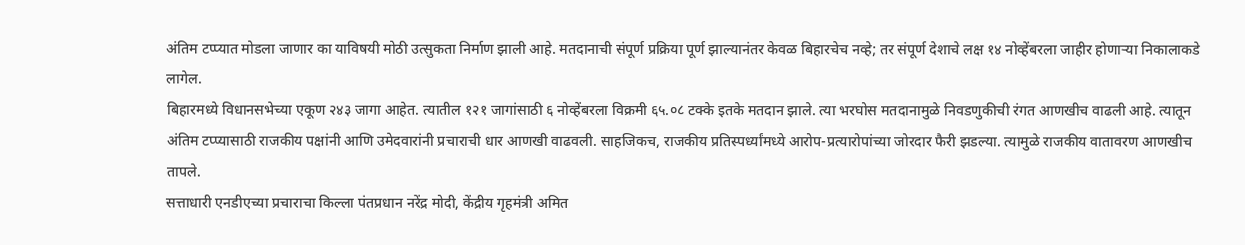अंतिम टप्प्यात मोडला जाणार का याविषयी मोठी उत्सुकता निर्माण झाली आहे. मतदानाची संपूर्ण प्रक्रिया पूर्ण झाल्यानंतर केवळ बिहारचेच नव्हे; तर संपूर्ण देशाचे लक्ष १४ नोव्हेंबरला जाहीर होणाऱ्या निकालाकडे लागेल.
बिहारमध्ये विधानसभेच्या एकूण २४३ जागा आहेत. त्यातील १२१ जागांसाठी ६ नोव्हेंबरला विक्रमी ६५.०८ टक्के इतके मतदान झाले. त्या भरघोस मतदानामुळे निवडणुकीची रंगत आणखीच वाढली आहे. त्यातून अंतिम टप्प्यासाठी राजकीय पक्षांनी आणि उमेदवारांनी प्रचाराची धार आणखी वाढवली. साहजिकच, राजकीय प्रतिस्पर्ध्यांमध्ये आरोप-प्रत्यारोपांच्या जोरदार फैरी झडल्या. त्यामुळे राजकीय वातावरण आणखीच तापले.
सत्ताधारी एनडीएच्या प्रचाराचा किल्ला पंतप्रधान नरेंद्र मोदी, केंद्रीय गृहमंत्री अमित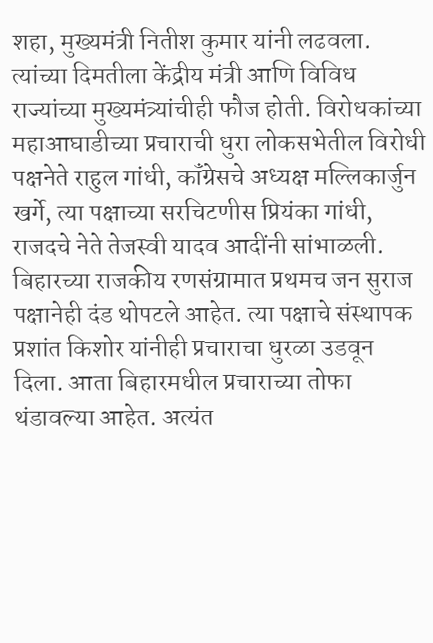शहा, मुख्यमंत्री नितीश कुमार यांनी लढवला. त्यांच्या दिमतीला केंद्रीय मंत्री आणि विविध राज्यांच्या मुख्यमंत्र्यांचीही फौज होती. विरोधकांच्या महाआघाडीच्या प्रचाराची धुरा लोकसभेतील विरोधी पक्षनेते राहुल गांधी, कॉंग्रेसचे अध्यक्ष मल्लिकार्जुन खर्गे, त्या पक्षाच्या सरचिटणीस प्रियंका गांधी, राजदचे नेते तेजस्वी यादव आदींनी सांभाळली.
बिहारच्या राजकीय रणसंग्रामात प्रथमच जन सुराज पक्षानेही दंड थोपटले आहेत. त्या पक्षाचे संस्थापक प्रशांत किशोर यांनीही प्रचाराचा धुरळा उडवून दिला. आता बिहारमधील प्रचाराच्या तोफा थंडावल्या आहेत. अत्यंत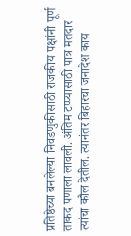प्रतिष्ठेच्या बनलेल्या निवडणुकीसाठी राजकीय पक्षांनी पूर्ण ताकद पणाला लावली. अंतिम टप्प्यासाठी पात्र मतदार त्यांचा कौल देतील. त्यानंतर बिहारचा जनादेश काय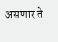असणार ते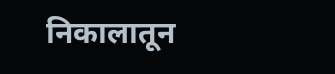निकालातून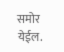समोर येईल.